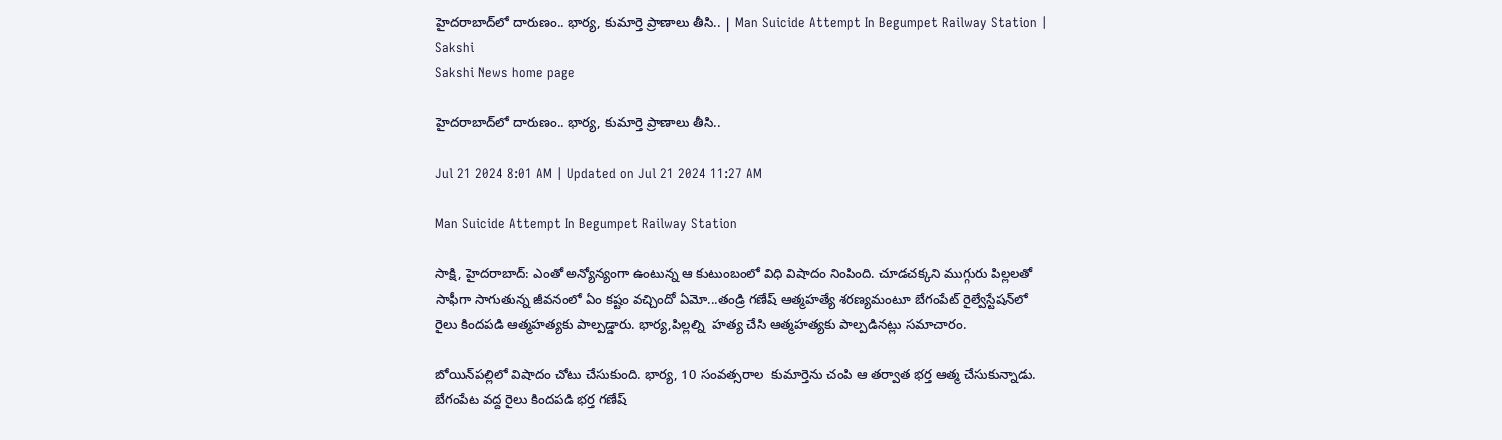హైదరాబాద్‌లో దారుణం.. భార్య, కుమార్తె ప్రాణాలు తీసి.. | Man Suicide Attempt In Begumpet Railway Station | Sakshi
Sakshi News home page

హైదరాబాద్‌లో దారుణం.. భార్య, కుమార్తె ప్రాణాలు తీసి..

Jul 21 2024 8:01 AM | Updated on Jul 21 2024 11:27 AM

Man Suicide Attempt In Begumpet Railway Station

సాక్షి, హైదరాబాద్: ఎంతో అన్యోన్యంగా ఉంటున్న ఆ కుటుంబంలో విధి విషాదం నింపింది. చూడచక్కని ముగ్గురు పిల్లలతో సాఫీగా సాగుతున్న జీవనంలో ఏం కష్టం వచ్చిందో ఏమో...తండ్రి గణేష్‌ ఆత్మహత్యే శరణ్యమంటూ బేగంపేట్‌ రైల్వేస్టేషన్‌లో రైలు కిందపడి ఆత్మహత్యకు పాల్పడ్డారు. భార్య,పిల్లల్ని  హత్య చేసి ఆత్మహత్యకు పాల్పడినట్లు సమాచారం.

బోయిన్‌పల్లిలో విషాదం చోటు చేసుకుంది. భార్య, 10 సంవత్సరాల  కుమార్తెను చంపి ఆ తర్వాత భర్త ఆత్మ చేసుకున్నాడు. బేగంపేట వద్ద రైలు కిందపడి భర్త గణేష్‌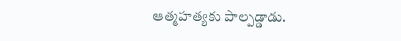ఆత్మహత్యకు పాల్పడ్డాడు.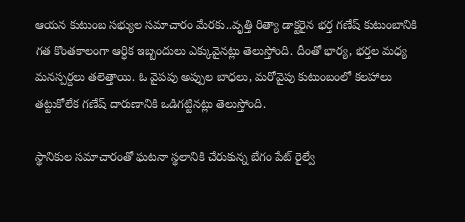ఆయన కుటుంబ సభ్యుల సమాచారం మేరకు..వృత్తి రిత్యా డాక్టరైన భర్త గణేష్‌ కుటుంబానికి గత కొంతకాలంగా ఆర్ధిక ఇబ్బందులు ఎక్కువైనట్లు తెలుస్తోంది. దీంతో భార్య, భర్తల మధ్య మనస్పర్దలు తలెత్తాయి. ఓ వైపపు అప్పుల బాధలు, మరోవైపు కుటుంబంలో కలహాలు తట్టుకోలేక గణేష్‌ దారుణానికి ఒడిగట్టినట్లు తెలుస్తోంది.

స్థానికుల సమాచారంతో ఘటనా స్థలానికి చేరుకున్న బేగం పేట్‌ రైల్వే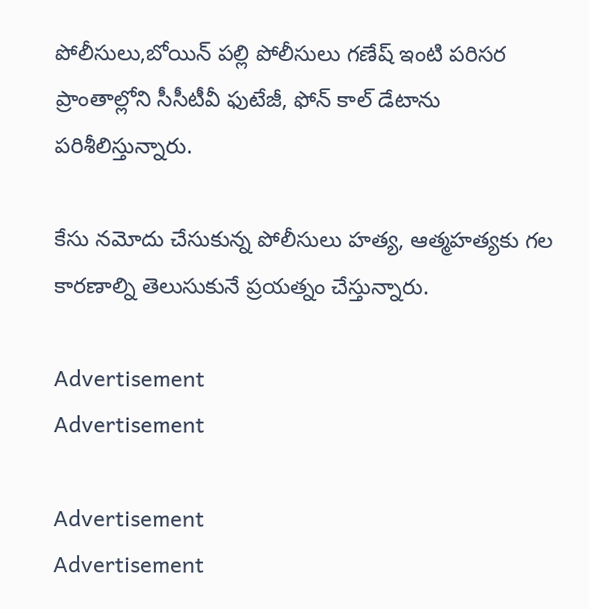పోలీసులు,బోయిన్‌ పల్లి పోలీసులు గణేష్‌ ఇంటి పరిసర ప్రాంతాల్లోని సీసీటీవీ ఫుటేజీ, ఫోన్‌ కాల్‌ డేటాను పరిశీలిస్తున్నారు.

కేసు నమోదు చేసుకున్న పోలీసులు హత్య, ఆత్మహత్యకు గల కారణాల్ని తెలుసుకునే ప్రయత్నం చేస్తున్నారు.

Advertisement
Advertisement

Advertisement
Advertisement